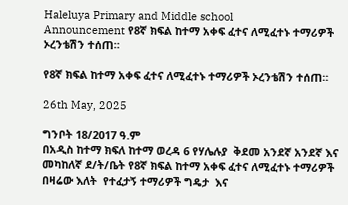Haleluya Primary and Middle school
Announcement የ8ኛ ክፍል ከተማ አቀፍ ፈተና ለሚፈተኑ ተማሪዎች ኦረንቴሽን ተሰጠ።

የ8ኛ ክፍል ከተማ አቀፍ ፈተና ለሚፈተኑ ተማሪዎች ኦረንቴሽን ተሰጠ።

26th May, 2025

ግንቦት 18/2017 ዓ.ም
በአዲስ ከተማ ክፍለ ከተማ ወረዳ 6 የሃሌሉያ  ቅደመ አንደኛ አንደኛ እና መካከለኛ ደ/ት/ቤት የ8ኛ ክፍል ከተማ አቀፍ ፈተና ለሚፈተኑ ተማሪዎች በዛሬው እለት  የተፈታኝ ተማሪዎች ግዴታ  እና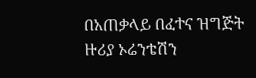በአጠቃላይ በፈተና ዝግጅት ዙሪያ ኦሬንቴሽን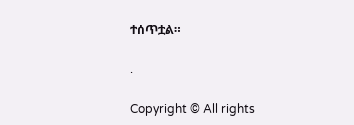ተሰጥቷል።

.

Copyright © All rights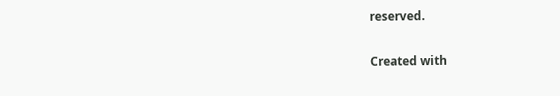reserved.

Created with